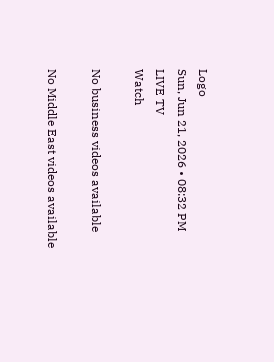Logo
Sun, Jun 21, 2026 • 08:32 PM
LIVE TV
Watch

No business videos available

No Middle East videos available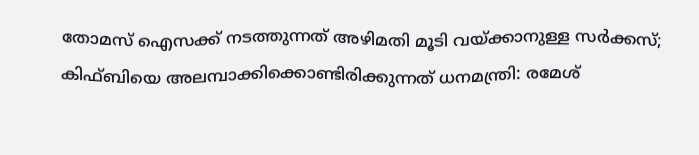തോമസ് ഐസക്ക് നടത്തുന്നത് അഴിമതി മൂടി വയ്ക്കാനുള്ള സര്‍ക്കസ്; കിഫ്ബിയെ അലമ്പാക്കിക്കൊണ്ടിരിക്കുന്നത് ധനമന്ത്രി: രമേശ്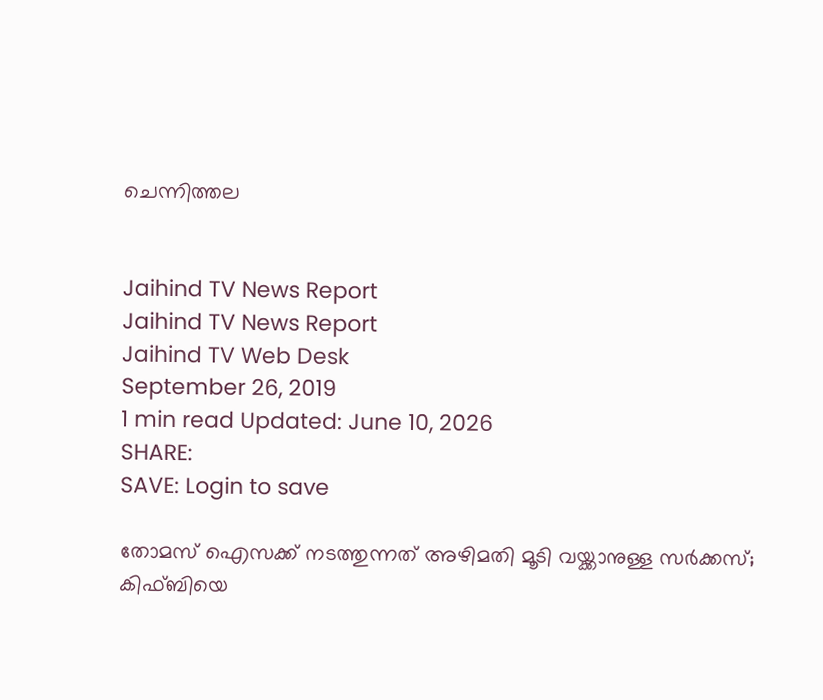ചെന്നിത്തല


Jaihind TV News Report
Jaihind TV News Report
Jaihind TV Web Desk
September 26, 2019
1 min read Updated: June 10, 2026
SHARE:
SAVE: Login to save

തോമസ് ഐസക്ക് നടത്തുന്നത് അഴിമതി മൂടി വയ്ക്കാനുള്ള സര്‍ക്കസ്; കിഫ്ബിയെ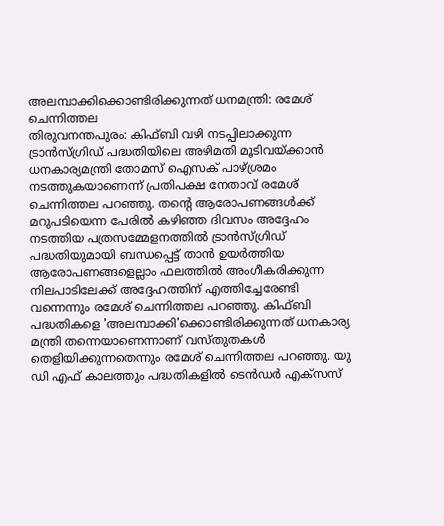അലമ്പാക്കിക്കൊണ്ടിരിക്കുന്നത് ധനമന്ത്രി: രമേശ് ചെന്നിത്തല
തിരുവനന്തപുരം: കിഫ്ബി വഴി നടപ്പിലാക്കുന്ന ട്രാന്‍സ്ഗ്രിഡ് പദ്ധതിയിലെ അഴിമതി മൂടിവയ്ക്കാന്‍ ധനകാര്യമന്ത്രി തോമസ് ഐസക് പാഴ്ശ്രമം നടത്തുകയാണെന്ന് പ്രതിപക്ഷ നേതാവ് രമേശ് ചെന്നിത്തല പറഞ്ഞു. തന്റെ ആരോപണങ്ങള്‍ക്ക് മറുപടിയെന്ന പേരില്‍ കഴിഞ്ഞ ദിവസം അദ്ദേഹം നടത്തിയ പത്രസമ്മേളനത്തില്‍ ട്രാന്‍സ്ഗ്രിഡ് പദ്ധതിയുമായി ബന്ധപ്പെട്ട് താന്‍ ഉയര്‍ത്തിയ ആരോപണങ്ങളെല്ലാം ഫലത്തില്‍ അംഗീകരിക്കുന്ന നിലപാടിലേക്ക് അദ്ദേഹത്തിന് എത്തിച്ചേരേണ്ടി വന്നെന്നും രമേശ് ചെന്നിത്തല പറഞ്ഞു. കിഫ്ബി പദ്ധതികളെ 'അലമ്പാക്കി'ക്കൊണ്ടിരിക്കുന്നത് ധനകാര്യ മന്ത്രി തന്നെയാണെന്നാണ് വസ്തുതകള്‍ തെളിയിക്കുന്നതെന്നും രമേശ് ചെന്നിത്തല പറഞ്ഞു. യു ഡി എഫ് കാലത്തും പദ്ധതികളില്‍ ടെന്‍ഡര്‍ എക്‌സസ്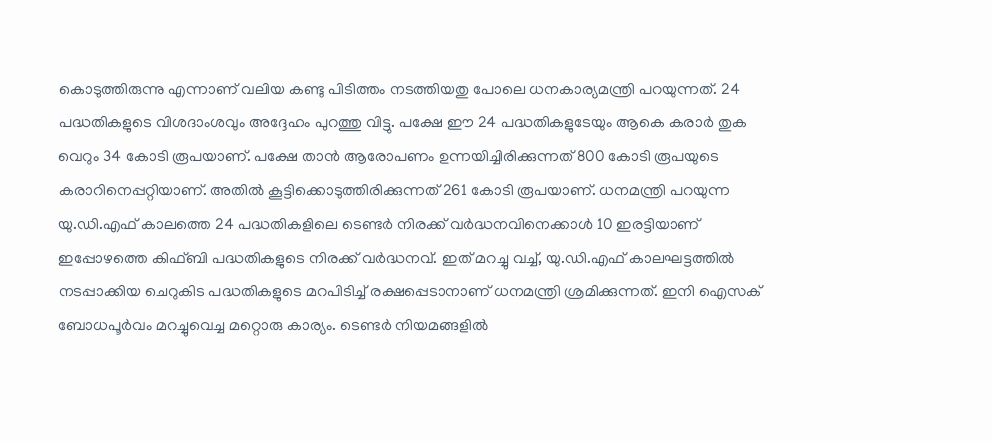കൊടുത്തിരുന്നു എന്നാണ് വലിയ കണ്ടു പിടിത്തം നടത്തിയതു പോലെ ധനകാര്യമന്ത്രി പറയുന്നത്. 24 പദ്ധതികളുടെ വിശദാംശവും അദ്ദേഹം പുറത്തു വിട്ടു. പക്ഷേ ഈ 24 പദ്ധതികളുടേയും ആകെ കരാര്‍ തുക വെറും 34 കോടി രൂപയാണ്. പക്ഷേ താന്‍ ആരോപണം ഉന്നയിച്ചിരിക്കുന്നത് 800 കോടി രൂപയുടെ കരാറിനെപ്പറ്റിയാണ്. അതില്‍ കൂട്ടിക്കൊടുത്തിരിക്കുന്നത് 261 കോടി രൂപയാണ്. ധനമന്ത്രി പറയുന്ന യു.ഡി.എഫ് കാലത്തെ 24 പദ്ധതികളിലെ ടെണ്ടര്‍ നിരക്ക് വര്‍ദ്ധനവിനെക്കാള്‍ 10 ഇരട്ടിയാണ് ഇപ്പോഴത്തെ കിഫ്ബി പദ്ധതികളുടെ നിരക്ക് വര്‍ദ്ധനവ്. ഇത് മറച്ചു വച്ച്, യു.ഡി.എഫ് കാലഘട്ടത്തില്‍ നടപ്പാക്കിയ ചെറുകിട പദ്ധതികളുടെ മറപിടിച്ച് രക്ഷപ്പെടാനാണ് ധനമന്ത്രി ശ്രമിക്കുന്നത്. ഇനി ഐസക് ബോധപൂര്‍വം മറച്ചുവെച്ച മറ്റൊരു കാര്യം. ടെണ്ടര്‍ നിയമങ്ങളില്‍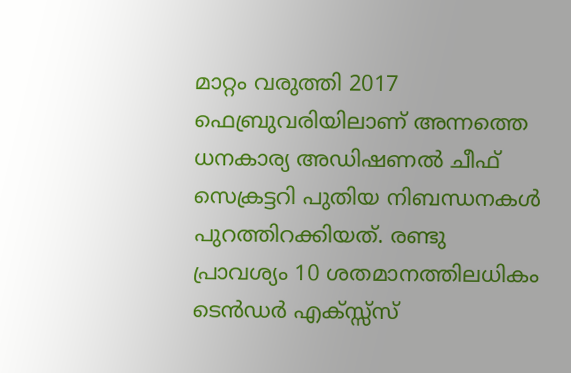മാറ്റം വരുത്തി 2017 ഫെബ്രുവരിയിലാണ് അന്നത്തെ ധനകാര്യ അഡിഷണല്‍ ചീഫ് സെക്രട്ടറി പുതിയ നിബന്ധനകള്‍ പുറത്തിറക്കിയത്. രണ്ടു പ്രാവശ്യം 10 ശതമാനത്തിലധികം ടെന്‍ഡര്‍ എക്സ്സ്സ്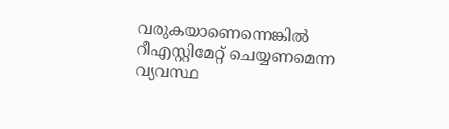വരുകയാണെന്നെങ്കില്‍ റീഎസ്റ്റിമേറ്റ് ചെയ്യണമെന്ന വ്യവസ്ഥ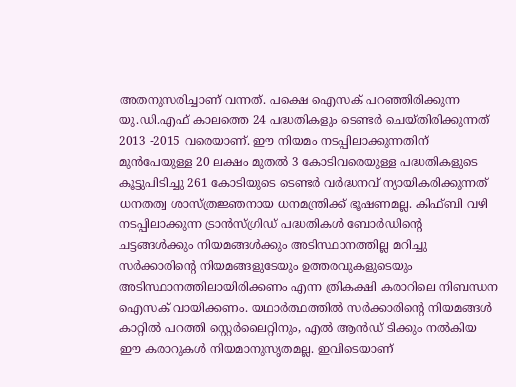അതനുസരിച്ചാണ് വന്നത്. പക്ഷെ ഐസക് പറഞ്ഞിരിക്കുന്ന യു.ഡി.എഫ് കാലത്തെ 24 പദ്ധതികളും ടെണ്ടര്‍ ചെയ്തിരിക്കുന്നത് 2013 -2015 വരെയാണ്. ഈ നിയമം നടപ്പിലാക്കുന്നതിന് മുന്‍പേയുള്ള 20 ലക്ഷം മുതല്‍ 3 കോടിവരെയുള്ള പദ്ധതികളുടെ കൂട്ടുപിടിച്ചു 261 കോടിയുടെ ടെണ്ടര്‍ വര്‍ദ്ധനവ് ന്യായികരിക്കുന്നത് ധനതത്വ ശാസ്ത്രജ്ഞനായ ധനമന്ത്രിക്ക് ഭൂഷണമല്ല. കിഫ്ബി വഴി നടപ്പിലാക്കുന്ന ട്രാന്‍സ്ഗ്രിഡ് പദ്ധതികള്‍ ബോര്‍ഡിന്റെ ചട്ടങ്ങള്‍ക്കും നിയമങ്ങള്‍ക്കും അടിസ്ഥാനത്തില്ല മറിച്ചു സര്‍ക്കാരിന്റെ നിയമങ്ങളുടേയും ഉത്തരവുകളുടെയും അടിസ്ഥാനത്തിലായിരിക്കണം എന്ന ത്രികക്ഷി കരാറിലെ നിബന്ധന ഐസക് വായിക്കണം. യഥാര്‍ത്ഥത്തില്‍ സര്‍ക്കാരിന്റെ നിയമങ്ങള്‍ കാറ്റില്‍ പറത്തി സ്റ്റെര്‍ലൈറ്റിനും, എല്‍ ആന്‍ഡ് ടിക്കും നല്‍കിയ ഈ കരാറുകള്‍ നിയമാനുസൃതമല്ല. ഇവിടെയാണ്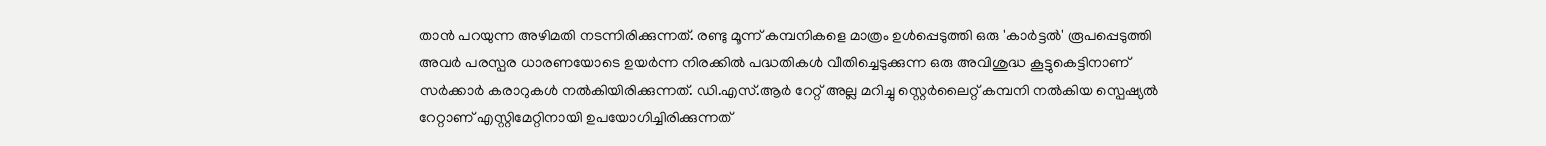താന്‍ പറയുന്ന അഴിമതി നടന്നിരിക്കുന്നത്. രണ്ടു മൂന്ന് കമ്പനികളെ മാത്രം ഉള്‍പ്പെടുത്തി ഒരു 'കാര്‍ട്ടല്‍' രൂപപ്പെടുത്തി അവര്‍ പരസ്പര ധാരണയോടെ ഉയര്‍ന്ന നിരക്കില്‍ പദ്ധതികള്‍ വീതിച്ചെടുക്കുന്ന ഒരു അവിശുദ്ധ കൂട്ടുകെട്ടിനാണ് സര്‍ക്കാര്‍ കരാറുകള്‍ നല്‍കിയിരിക്കുന്നത്. ഡി.എസ്.ആര്‍ റേറ്റ് അല്ല മറിച്ചു സ്റ്റെര്‍ലൈറ്റ് കമ്പനി നല്‍കിയ സ്പെഷ്യല്‍ റേറ്റാണ് എസ്റ്റിമേറ്റിനായി ഉപയോഗിച്ചിരിക്കുന്നത്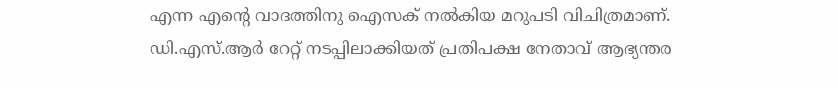എന്ന എന്റെ വാദത്തിനു ഐസക് നല്‍കിയ മറുപടി വിചിത്രമാണ്. ഡി.എസ്.ആര്‍ റേറ്റ് നടപ്പിലാക്കിയത് പ്രതിപക്ഷ നേതാവ് ആഭ്യന്തര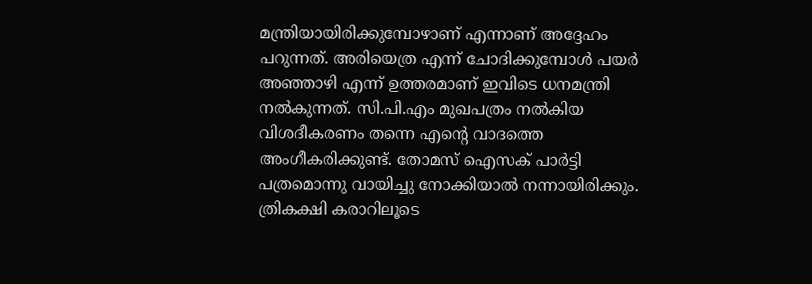മന്ത്രിയായിരിക്കുമ്പോഴാണ് എന്നാണ് അദ്ദേഹം പറുന്നത്. അരിയെത്ര എന്ന് ചോദിക്കുമ്പോള്‍ പയര്‍ അഞ്ഞാഴി എന്ന് ഉത്തരമാണ് ഇവിടെ ധനമന്ത്രി നല്‍കുന്നത്. സി.പി.എം മുഖപത്രം നല്‍കിയ വിശദീകരണം തന്നെ എന്റെ വാദത്തെ അംഗീകരിക്കുണ്ട്. തോമസ് ഐസക് പാര്‍ട്ടി പത്രമൊന്നു വായിച്ചു നോക്കിയാല്‍ നന്നായിരിക്കും. ത്രികക്ഷി കരാറിലൂടെ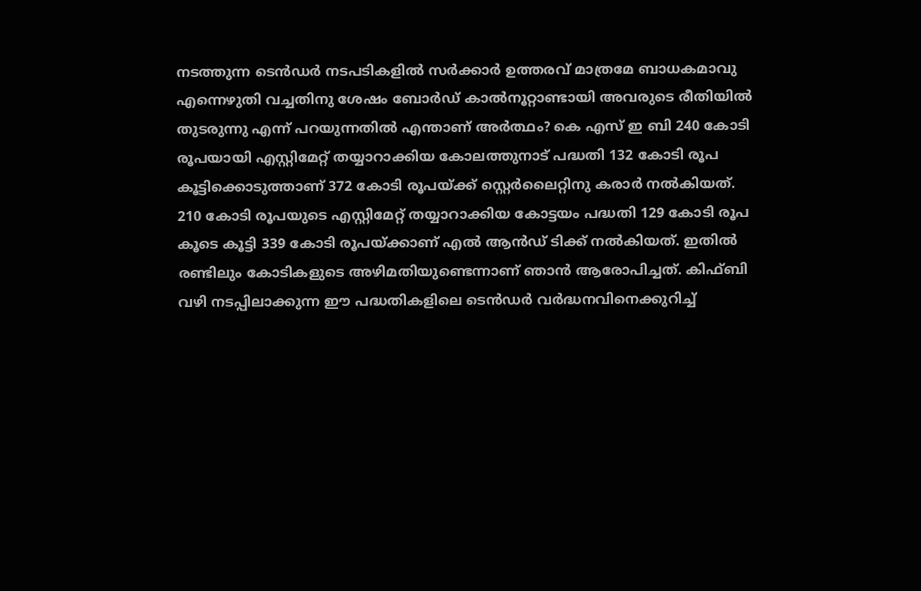നടത്തുന്ന ടെന്‍ഡര്‍ നടപടികളില്‍ സര്‍ക്കാര്‍ ഉത്തരവ് മാത്രമേ ബാധകമാവു എന്നെഴുതി വച്ചതിനു ശേഷം ബോര്‍ഡ് കാല്‍നൂറ്റാണ്ടായി അവരുടെ രീതിയില്‍ തുടരുന്നു എന്ന് പറയുന്നതില്‍ എന്താണ് അര്‍ത്ഥം? കെ എസ് ഇ ബി 240 കോടി രൂപയായി എസ്റ്റിമേറ്റ് തയ്യാറാക്കിയ കോലത്തുനാട് പദ്ധതി 132 കോടി രൂപ കൂട്ടിക്കൊടുത്താണ് 372 കോടി രൂപയ്ക്ക് സ്റ്റെര്‍ലൈറ്റിനു കരാര്‍ നല്‍കിയത്. 210 കോടി രൂപയുടെ എസ്റ്റിമേറ്റ് തയ്യാറാക്കിയ കോട്ടയം പദ്ധതി 129 കോടി രൂപ കൂടെ കൂട്ടി 339 കോടി രൂപയ്ക്കാണ് എല്‍ ആന്‍ഡ് ടിക്ക് നല്‍കിയത്. ഇതില്‍ രണ്ടിലും കോടികളുടെ അഴിമതിയുണ്ടെന്നാണ് ഞാന്‍ ആരോപിച്ചത്. കിഫ്ബി വഴി നടപ്പിലാക്കുന്ന ഈ പദ്ധതികളിലെ ടെന്‍ഡര്‍ വര്‍ദ്ധനവിനെക്കുറിച്ച്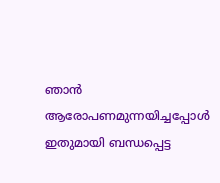ഞാന്‍ ആരോപണമുന്നയിച്ചപ്പോള്‍ ഇതുമായി ബന്ധപ്പെട്ട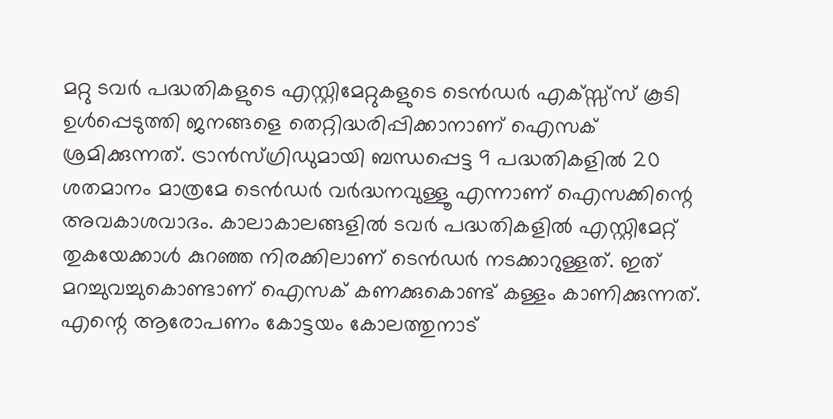മറ്റു ടവര്‍ പദ്ധതികളുടെ എസ്റ്റിമേറ്റുകളുടെ ടെന്‍ഡര്‍ എക്സ്സ്സ് കൂടി ഉള്‍പ്പെടുത്തി ജനങ്ങളെ തെറ്റിദ്ധരിപ്പിക്കാനാണ് ഐസക് ശ്രമിക്കുന്നത്. ട്രാന്‍സ്ഗ്രിഡുമായി ബന്ധപ്പെട്ട 9 പദ്ധതികളില്‍ 20 ശതമാനം മാത്രമേ ടെന്‍ഡര്‍ വര്‍ദ്ധനവുള്ളൂ എന്നാണ് ഐസക്കിന്റെ അവകാശവാദം. കാലാകാലങ്ങളില്‍ ടവര്‍ പദ്ധതികളില്‍ എസ്റ്റിമേറ്റ് തുകയേക്കാള്‍ കുറഞ്ഞ നിരക്കിലാണ് ടെന്‍ഡര്‍ നടക്കാറുള്ളത്. ഇത് മറച്ചുവച്ചുകൊണ്ടാണ് ഐസക് കണക്കുകൊണ്ട് കള്ളം കാണിക്കുന്നത്. എന്റെ ആരോപണം കോട്ടയം കോലത്തുനാട്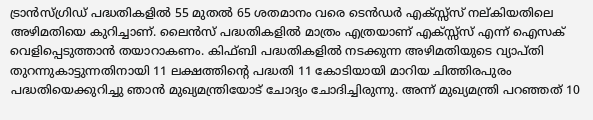ട്രാന്‍സ്ഗ്രിഡ് പദ്ധതികളില്‍ 55 മുതല്‍ 65 ശതമാനം വരെ ടെന്‍ഡര്‍ എക്സ്സ്സ് നല്കിയതിലെ അഴിമതിയെ കുറിച്ചാണ്. ലൈന്‍സ് പദ്ധതികളില്‍ മാത്രം എത്രയാണ് എക്സ്സ്സ് എന്ന് ഐസക് വെളിപ്പെടുത്താന്‍ തയാറാകണം. കിഫ്ബി പദ്ധതികളില്‍ നടക്കുന്ന അഴിമതിയുടെ വ്യാപ്തി തുറന്നുകാട്ടുന്നതിനായി 11 ലക്ഷത്തിന്റെ പദ്ധതി 11 കോടിയായി മാറിയ ചിത്തിരപുരം പദ്ധതിയെക്കുറിച്ചു ഞാന്‍ മുഖ്യമന്ത്രിയോട് ചോദ്യം ചോദിച്ചിരുന്നു. അന്ന് മുഖ്യമന്ത്രി പറഞ്ഞത് 10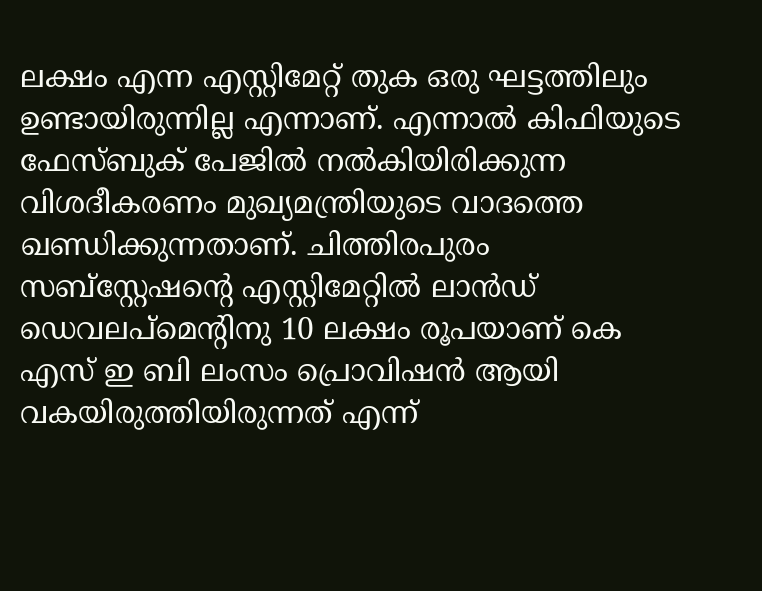ലക്ഷം എന്ന എസ്റ്റിമേറ്റ് തുക ഒരു ഘട്ടത്തിലും ഉണ്ടായിരുന്നില്ല എന്നാണ്. എന്നാല്‍ കിഫിയുടെ ഫേസ്ബുക് പേജില്‍ നല്‍കിയിരിക്കുന്ന വിശദീകരണം മുഖ്യമന്ത്രിയുടെ വാദത്തെ ഖണ്ഡിക്കുന്നതാണ്. ചിത്തിരപുരം സബ്സ്റ്റേഷന്റെ എസ്റ്റിമേറ്റില്‍ ലാന്‍ഡ് ഡെവലപ്മെന്റിനു 10 ലക്ഷം രൂപയാണ് കെ എസ് ഇ ബി ലംസം പ്രൊവിഷന്‍ ആയി വകയിരുത്തിയിരുന്നത് എന്ന്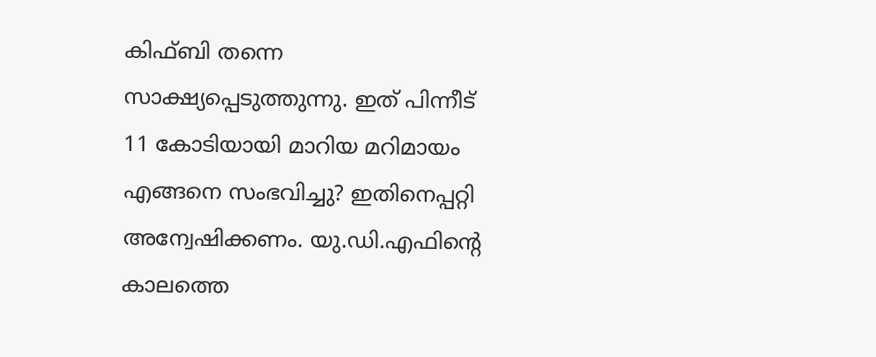കിഫ്ബി തന്നെ സാക്ഷ്യപ്പെടുത്തുന്നു. ഇത് പിന്നീട് 11 കോടിയായി മാറിയ മറിമായം എങ്ങനെ സംഭവിച്ചു? ഇതിനെപ്പറ്റി അന്വേഷിക്കണം. യു.ഡി.എഫിന്റെ കാലത്തെ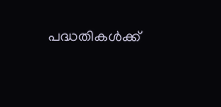പദ്ധതികള്‍ക്ക്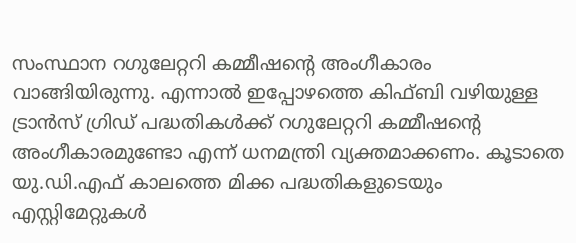സംസ്ഥാന റഗുലേറ്ററി കമ്മീഷന്റെ അംഗീകാരം വാങ്ങിയിരുന്നു. എന്നാല്‍ ഇപ്പോഴത്തെ കിഫ്ബി വഴിയുള്ള ട്രാന്‍സ് ഗ്രിഡ് പദ്ധതികള്‍ക്ക് റഗുലേറ്ററി കമ്മീഷന്റെ അംഗീകാരമുണ്ടോ എന്ന് ധനമന്ത്രി വ്യക്തമാക്കണം. കൂടാതെ യു.ഡി.എഫ് കാലത്തെ മിക്ക പദ്ധതികളുടെയും എസ്റ്റിമേറ്റുകള്‍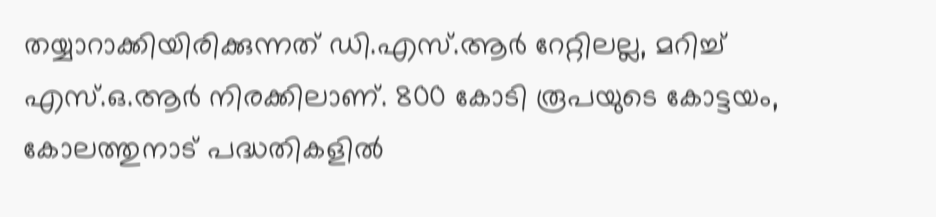തയ്യാറാക്കിയിരിക്കുന്നത് ഡി.എസ്.ആര്‍ റേറ്റിലല്ല, മറിച്ച് എസ്.ഒ.ആര്‍ നിരക്കിലാണ്. 800 കോടി രൂപയുടെ കോട്ടയം, കോലത്തുനാട് പദ്ധതികളില്‍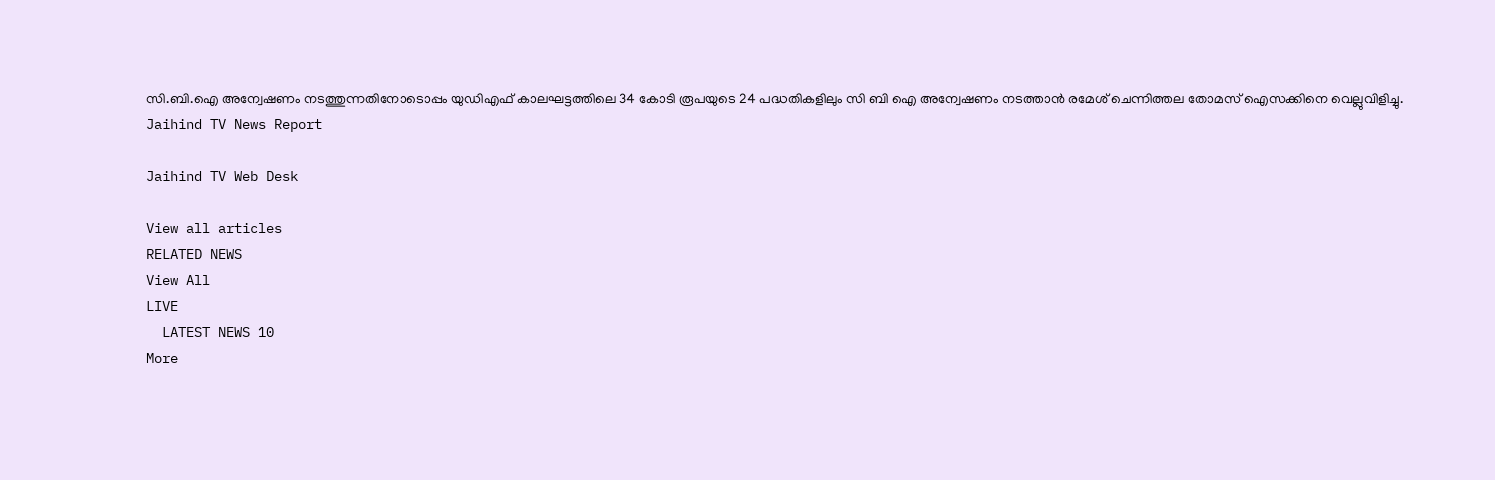സി.ബി.ഐ അന്വേഷണം നടത്തുന്നതിനോടൊപ്പം യുഡിഎഫ് കാലഘട്ടത്തിലെ 34 കോടി രൂപയുടെ 24 പദ്ധതികളിലും സി ബി ഐ അന്വേഷണം നടത്താന്‍ രമേശ് ചെന്നിത്തല തോമസ് ഐസക്കിനെ വെല്ലുവിളിച്ചു.
Jaihind TV News Report

Jaihind TV Web Desk

View all articles
RELATED NEWS
View All
LIVE
  LATEST NEWS 10
More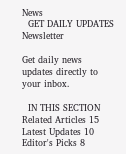News
  GET DAILY UPDATES
Newsletter

Get daily news updates directly to your inbox.

  IN THIS SECTION
Related Articles 15
Latest Updates 10
Editor's Picks 8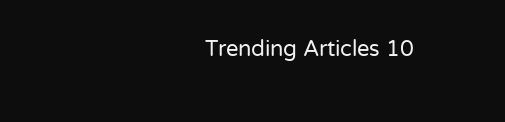Trending Articles 10